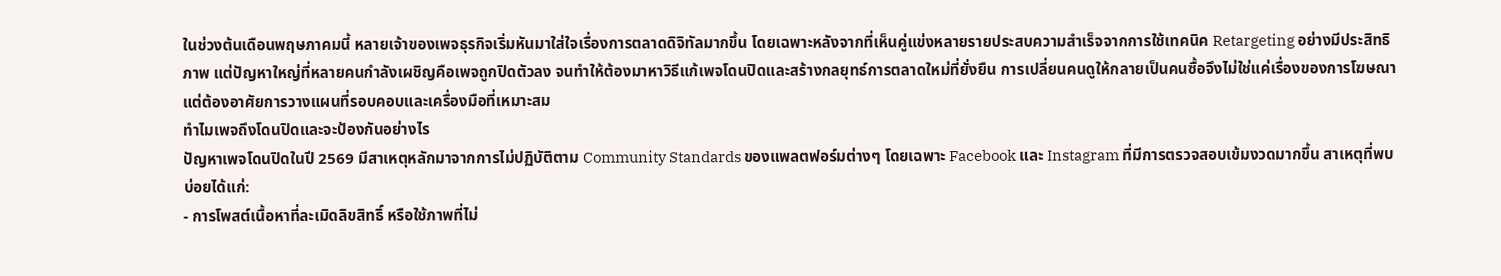ในช่วงต้นเดือนพฤษภาคมนี้ หลายเจ้าของเพจธุรกิจเริ่มหันมาใส่ใจเรื่องการตลาดดิจิทัลมากขึ้น โดยเฉพาะหลังจากที่เห็นคู่แข่งหลายรายประสบความสำเร็จจากการใช้เทคนิค Retargeting อย่างมีประสิทธิภาพ แต่ปัญหาใหญ่ที่หลายคนกำลังเผชิญคือเพจถูกปิดตัวลง จนทำให้ต้องมาหาวิธีแก้เพจโดนปิดและสร้างกลยุทธ์การตลาดใหม่ที่ยั่งยืน การเปลี่ยนคนดูให้กลายเป็นคนซื้อจึงไม่ใช่แค่เรื่องของการโฆษณา แต่ต้องอาศัยการวางแผนที่รอบคอบและเครื่องมือที่เหมาะสม
ทำไมเพจถึงโดนปิดและจะป้องกันอย่างไร
ปัญหาเพจโดนปิดในปี 2569 มีสาเหตุหลักมาจากการไม่ปฏิบัติตาม Community Standards ของแพลตฟอร์มต่างๆ โดยเฉพาะ Facebook และ Instagram ที่มีการตรวจสอบเข้มงวดมากขึ้น สาเหตุที่พบบ่อยได้แก่:
- การโพสต์เนื้อหาที่ละเมิดลิขสิทธิ์ หรือใช้ภาพที่ไม่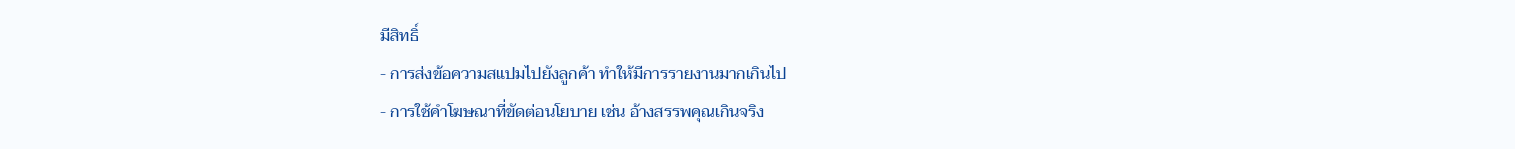มีสิทธิ์
- การส่งข้อความสแปมไปยังลูกค้า ทำให้มีการรายงานมากเกินไป
- การใช้คำโฆษณาที่ขัดต่อนโยบาย เช่น อ้างสรรพคุณเกินจริง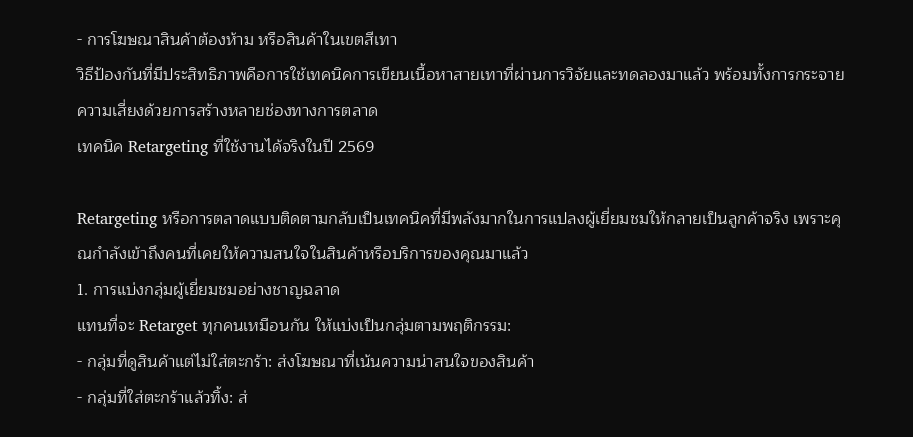- การโฆษณาสินค้าต้องห้าม หรือสินค้าในเขตสีเทา
วิธีป้องกันที่มีประสิทธิภาพคือการใช้เทคนิคการเขียนเนื้อหาสายเทาที่ผ่านการวิจัยและทดลองมาแล้ว พร้อมทั้งการกระจายความเสี่ยงด้วยการสร้างหลายช่องทางการตลาด
เทคนิค Retargeting ที่ใช้งานได้จริงในปี 2569

Retargeting หรือการตลาดแบบติดตามกลับเป็นเทคนิคที่มีพลังมากในการแปลงผู้เยี่ยมชมให้กลายเป็นลูกค้าจริง เพราะคุณกำลังเข้าถึงคนที่เคยให้ความสนใจในสินค้าหรือบริการของคุณมาแล้ว
1. การแบ่งกลุ่มผู้เยี่ยมชมอย่างชาญฉลาด
แทนที่จะ Retarget ทุกคนเหมือนกัน ให้แบ่งเป็นกลุ่มตามพฤติกรรม:
- กลุ่มที่ดูสินค้าแต่ไม่ใส่ตะกร้า: ส่งโฆษณาที่เน้นความน่าสนใจของสินค้า
- กลุ่มที่ใส่ตะกร้าแล้วทิ้ง: ส่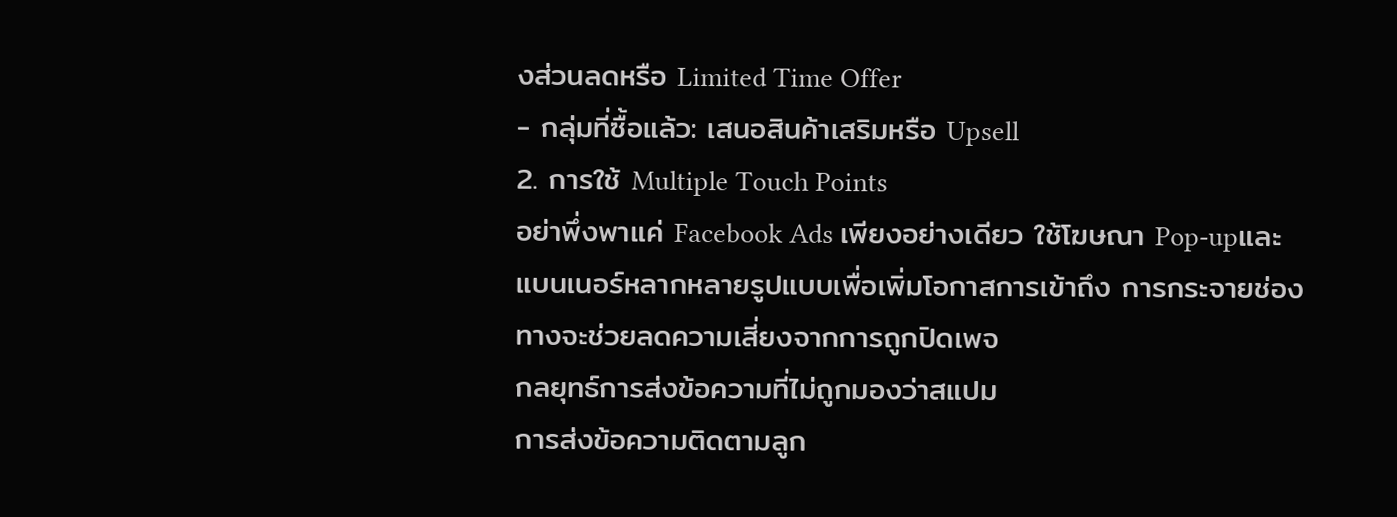งส่วนลดหรือ Limited Time Offer
- กลุ่มที่ซื้อแล้ว: เสนอสินค้าเสริมหรือ Upsell
2. การใช้ Multiple Touch Points
อย่าพึ่งพาแค่ Facebook Ads เพียงอย่างเดียว ใช้โฆษณา Pop-upและแบนเนอร์หลากหลายรูปแบบเพื่อเพิ่มโอกาสการเข้าถึง การกระจายช่องทางจะช่วยลดความเสี่ยงจากการถูกปิดเพจ
กลยุทธ์การส่งข้อความที่ไม่ถูกมองว่าสแปม
การส่งข้อความติดตามลูก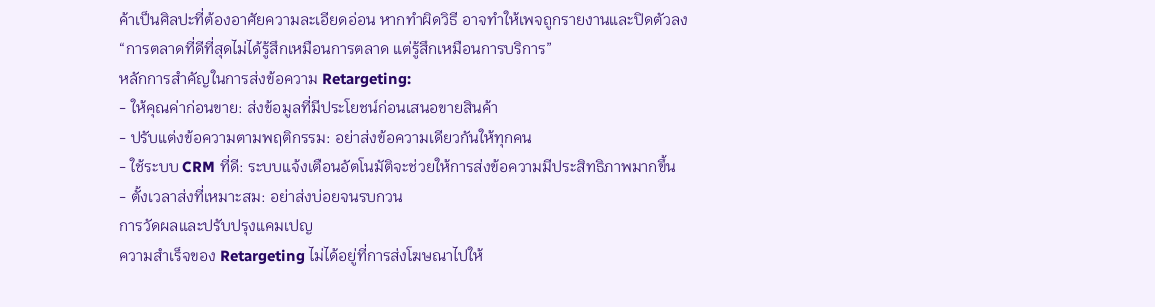ค้าเป็นศิลปะที่ต้องอาศัยความละเอียดอ่อน หากทำผิดวิธี อาจทำให้เพจถูกรายงานและปิดตัวลง
“การตลาดที่ดีที่สุดไม่ได้รู้สึกเหมือนการตลาด แต่รู้สึกเหมือนการบริการ”
หลักการสำคัญในการส่งข้อความ Retargeting:
- ให้คุณค่าก่อนขาย: ส่งข้อมูลที่มีประโยชน์ก่อนเสนอขายสินค้า
- ปรับแต่งข้อความตามพฤติกรรม: อย่าส่งข้อความเดียวกันให้ทุกคน
- ใช้ระบบ CRM ที่ดี: ระบบแจ้งเตือนอัตโนมัติจะช่วยให้การส่งข้อความมีประสิทธิภาพมากขึ้น
- ตั้งเวลาส่งที่เหมาะสม: อย่าส่งบ่อยจนรบกวน
การวัดผลและปรับปรุงแคมเปญ
ความสำเร็จของ Retargeting ไม่ได้อยู่ที่การส่งโฆษณาไปให้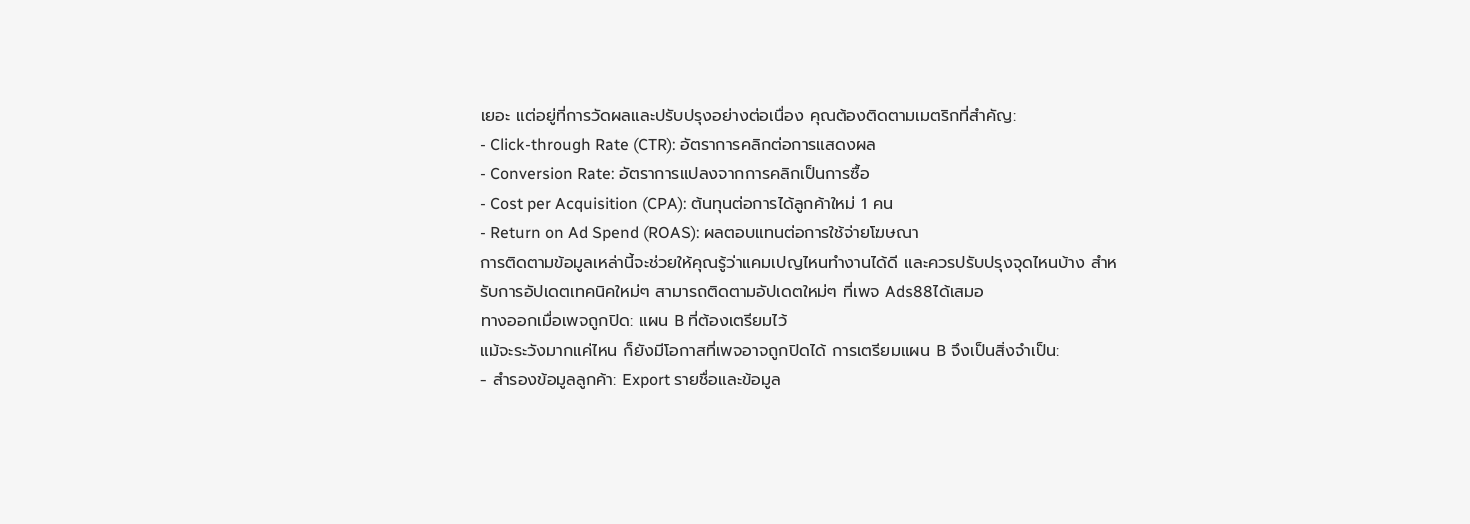เยอะ แต่อยู่ที่การวัดผลและปรับปรุงอย่างต่อเนื่อง คุณต้องติดตามเมตริกที่สำคัญ:
- Click-through Rate (CTR): อัตราการคลิกต่อการแสดงผล
- Conversion Rate: อัตราการแปลงจากการคลิกเป็นการซื้อ
- Cost per Acquisition (CPA): ต้นทุนต่อการได้ลูกค้าใหม่ 1 คน
- Return on Ad Spend (ROAS): ผลตอบแทนต่อการใช้จ่ายโฆษณา
การติดตามข้อมูลเหล่านี้จะช่วยให้คุณรู้ว่าแคมเปญไหนทำงานได้ดี และควรปรับปรุงจุดไหนบ้าง สำหรับการอัปเดตเทคนิคใหม่ๆ สามารถติดตามอัปเดตใหม่ๆ ที่เพจ Ads88ได้เสมอ
ทางออกเมื่อเพจถูกปิด: แผน B ที่ต้องเตรียมไว้
แม้จะระวังมากแค่ไหน ก็ยังมีโอกาสที่เพจอาจถูกปิดได้ การเตรียมแผน B จึงเป็นสิ่งจำเป็น:
- สำรองข้อมูลลูกค้า: Export รายชื่อและข้อมูล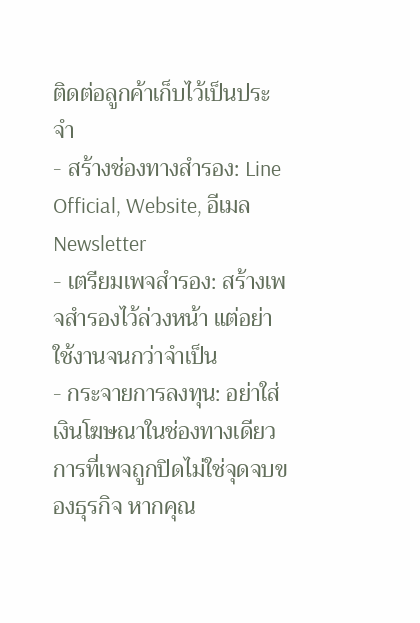ติดต่อลูกค้าเก็บไว้เป็นประจำ
- สร้างช่องทางสำรอง: Line Official, Website, อีเมล Newsletter
- เตรียมเพจสำรอง: สร้างเพจสำรองไว้ล่วงหน้า แต่อย่าใช้งานจนกว่าจำเป็น
- กระจายการลงทุน: อย่าใส่เงินโฆษณาในช่องทางเดียว
การที่เพจถูกปิดไม่ใช่จุดจบของธุรกิจ หากคุณ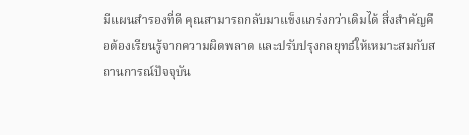มีแผนสำรองที่ดี คุณสามารถกลับมาแข็งแกร่งกว่าเดิมได้ สิ่งสำคัญคือต้องเรียนรู้จากความผิดพลาด และปรับปรุงกลยุทธ์ให้เหมาะสมกับสถานการณ์ปัจจุบัน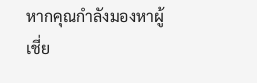หากคุณกำลังมองหาผู้เชี่ย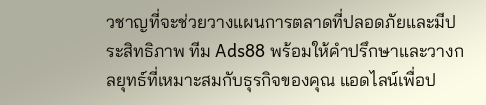วชาญที่จะช่วยวางแผนการตลาดที่ปลอดภัยและมีประสิทธิภาพ ทีม Ads88 พร้อมให้คำปรึกษาและวางกลยุทธ์ที่เหมาะสมกับธุรกิจของคุณ แอดไลน์เพื่อป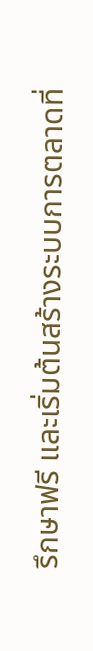รึกษาฟรี และเริ่มต้นสร้างระบบการตลาดที่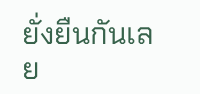ยั่งยืนกันเลย